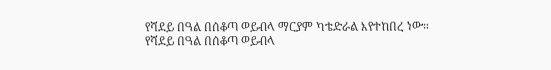የሻደይ በዓል በሰቆጣ ወይብላ ማርያም ካቴድራል እየተከበረ ነው።
የሻደይ በዓል በሰቆጣ ወይብላ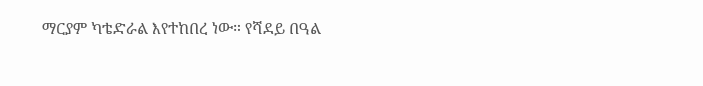ማርያም ካቴድራል እየተከበረ ነው። የሻደይ በዓል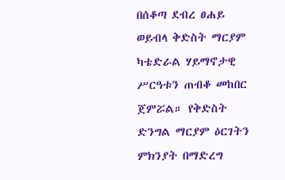በሰቆጣ ደብረ ፀሐይ ወይብላ ቅድስት ማርያም ካቴድራል ሃይማኖታዊ ሥርዓቱን ጠብቆ መከበር ጀምሯል። የቅድስት ድንግል ማርያም ዕርገትን ምክንያት በማድረግ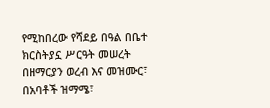የሚከበረው የሻደይ በዓል በቤተ ክርስትያኗ ሥርዓት መሠረት በዘማርያን ወረብ እና መዝሙር፣ በአባቶች ዝማሜ፣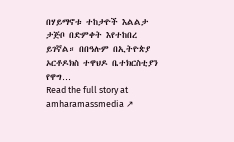በሃይማኖቱ ተከታዮች እልልታ ታጅቦ በድምቀት እየተከበረ ይገኛል። በበዓሉም በኢትዮጵያ ኦርቶዶክስ ተዋህዶ ቤተክርስቲያን የዋግ…
Read the full story at amharamassmedia ↗